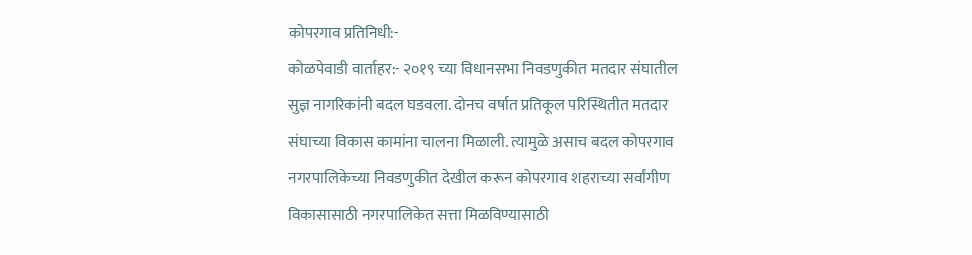कोपरगाव प्रतिनिधी:-
कोळपेवाडी वार्ताहर:- २०१९ च्या विधानसभा निवडणुकीत मतदार संघातील सुज्ञ नागरिकांनी बदल घडवला. दोनच वर्षात प्रतिकूल परिस्थितीत मतदार संघाच्या विकास कामांना चालना मिळाली. त्यामुळे असाच बदल कोपरगाव नगरपालिकेच्या निवडणुकीत देखील करून कोपरगाव शहराच्या सर्वांगीण विकासासाठी नगरपालिकेत सत्ता मिळविण्यासाठी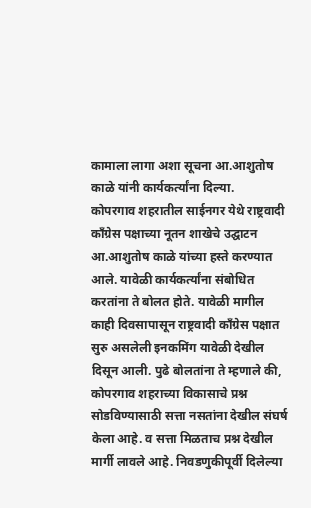कामाला लागा अशा सूचना आ.आशुतोष काळे यांनी कार्यकर्त्यांना दिल्या.
कोपरगाव शहरातील साईनगर येथे राष्ट्रवादी काँग्रेस पक्षाच्या नूतन शाखेचे उद्घाटन आ.आशुतोष काळे यांच्या हस्ते करण्यात आले. यावेळी कार्यकर्त्यांना संबोधित करतांना ते बोलत होते. यावेळी मागील काही दिवसापासून राष्ट्रवादी काँग्रेस पक्षात सुरु असलेली इनकमिंग यावेळी देखील दिसून आली. पुढे बोलतांना ते म्हणाले की, कोपरगाव शहराच्या विकासाचे प्रश्न सोडविण्यासाठी सत्ता नसतांना देखील संघर्ष केला आहे. व सत्ता मिळताच प्रश्न देखील मार्गी लावले आहे. निवडणुकीपूर्वी दिलेल्या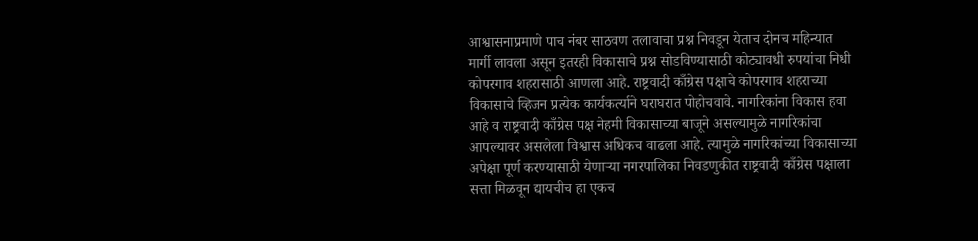आश्वासनाप्रमाणे पाच नंबर साठवण तलावाचा प्रश्न निवडून येताच दोनच महिन्यात मार्गी लावला असून इतरही विकासाचे प्रश्न सोडविण्यासाठी कोट्यावधी रुपयांचा निधी कोपरगाव शहरासाठी आणला आहे. राष्ट्रवादी काँग्रेस पक्षाचे कोपरगाव शहराच्या विकासाचे व्हिजन प्रत्येक कार्यकर्त्याने घराघरात पोहोचवावे. नागरिकांना विकास हवा आहे व राष्ट्रवादी काँग्रेस पक्ष नेहमी विकासाच्या बाजूने असल्यामुळे नागरिकांचा आपल्यावर असलेला विश्वास अधिकच वाढला आहे. त्यामुळे नागरिकांच्या विकासाच्या अपेक्षा पूर्ण करण्यासाठी येणाऱ्या नगरपालिका निवडणुकीत राष्ट्रवादी काँग्रेस पक्षाला सत्ता मिळवून द्यायचीच हा एकच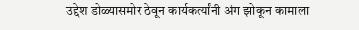उद्देश डोळ्यासमोर ठेवून कार्यकर्त्यांनी अंग झोकून कामाला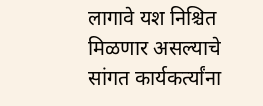लागावे यश निश्चित मिळणार असल्याचे सांगत कार्यकर्त्यांना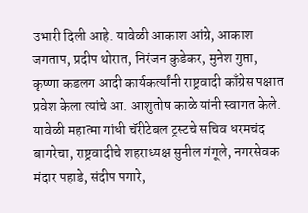उभारी दिली आहे. यावेळी आकाश आंग्रे, आकाश जगताप, प्रदीप थोरात, निरंजन कुडेकर, मुनेश गुप्ता, कृष्णा कडलग आदी कार्यकर्त्यांनी राष्ट्रवादी काँग्रेस पक्षात प्रवेश केला त्यांचे आ. आशुतोष काळे यांनी स्वागत केले.
यावेळी महात्मा गांधी चॅरीटेबल ट्रस्टचे सचिव धरमचंद बागरेचा, राष्ट्रवादीचे शहराध्यक्ष सुनील गंगूले, नगरसेवक मंदार पहाडे, संदीप पगारे,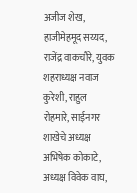अजीज शेख, हाजीमेहमूद सय्यद, राजेंद्र वाकचौरे, युवक शहराध्यक्ष नवाज कुरेशी, राहुल रोहमारे, साईनगर शाखेचे अध्यक्ष अभिषेक कोकाटे, अध्यक्ष विवेक वाघ,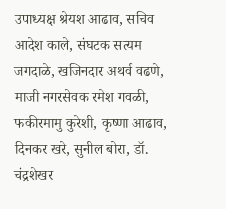उपाध्यक्ष श्रेयश आढाव, सचिव आदेश काले, संघटक सत्यम जगदाळे, खजिनदार अथर्व वढणे, माजी नगरसेवक रमेश गवळी, फकीरमामु कुरेशी, कृष्णा आढाव, दिनकर खरे, सुनील बोरा, डॉ. चंद्रशेखर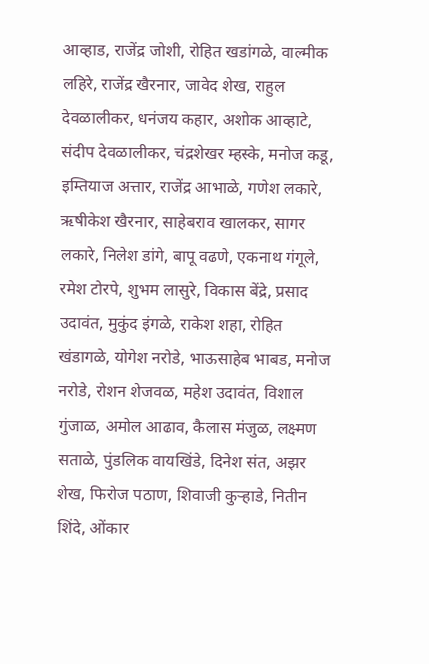आव्हाड, राजेंद्र जोशी, रोहित खडांगळे, वाल्मीक लहिरे, राजेंद्र खैरनार, जावेद शेख, राहुल देवळालीकर, धनंजय कहार, अशोक आव्हाटे, संदीप देवळालीकर, चंद्रशेखर म्हस्के, मनोज कडू, इम्तियाज अत्तार, राजेंद्र आभाळे, गणेश लकारे, ऋषीकेश खैरनार, साहेबराव खालकर, सागर लकारे, निलेश डांगे, बापू वढणे, एकनाथ गंगूले, रमेश टोरपे, शुभम लासुरे, विकास बेंद्रे, प्रसाद उदावंत, मुकुंद इंगळे, राकेश शहा, रोहित खंडागळे, योगेश नरोडे, भाऊसाहेब भाबड, मनोज नरोडे, रोशन शेजवळ, महेश उदावंत, विशाल गुंजाळ, अमोल आढाव, कैलास मंजुळ, लक्ष्मण सताळे, पुंडलिक वायखिंडे, दिनेश संत, अझर शेख, फिरोज पठाण, शिवाजी कुऱ्हाडे, नितीन शिंदे, ओंकार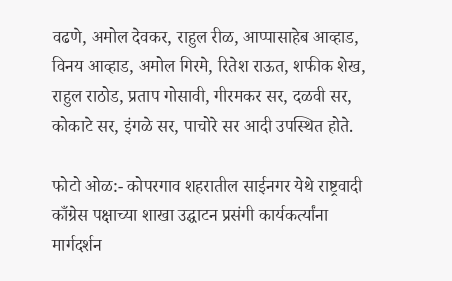वढणे, अमोल देवकर, राहुल रीळ, आप्पासाहेब आव्हाड, विनय आव्हाड, अमोल गिरमे, रितेश राऊत, शफीक शेख, राहुल राठोड, प्रताप गोसावी, गीरमकर सर, दळवी सर, कोकाटे सर, इंगळे सर, पाचोरे सर आदी उपस्थित होते.

फोटो ओळ:- कोपरगाव शहरातील साईनगर येथे राष्ट्रवादी काँग्रेस पक्षाच्या शाखा उद्घाटन प्रसंगी कार्यकर्त्यांना मार्गदर्शन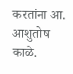करतांना आ. आशुतोष काळे.